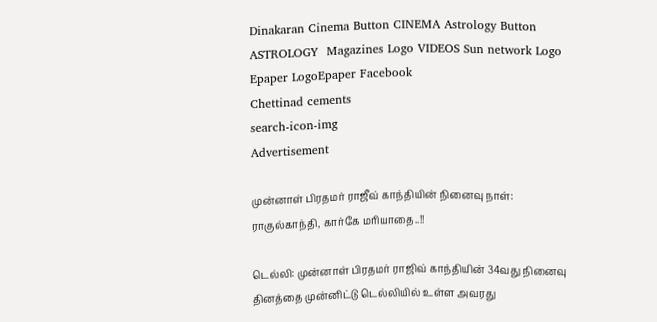Dinakaran Cinema Button CINEMA Astrology Button ASTROLOGY  Magazines Logo VIDEOS Sun network Logo Epaper LogoEpaper Facebook
Chettinad cements
search-icon-img
Advertisement

முன்னாள் பிரதமர் ராஜீவ் காந்தியின் நினைவு நாள்: ராகுல்காந்தி, கார்கே மரியாதை..!!

டெல்லி: முன்னாள் பிரதமர் ராஜிவ் காந்தியின் 34வது நினைவு தினத்தை முன்னிட்டு டெல்லியில் உள்ள அவரது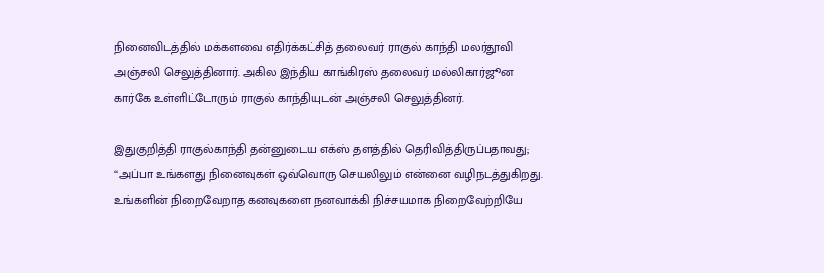நினைவிடத்தில் மக்களவை எதிர்க்கட்சித் தலைவர் ராகுல் காந்தி மலர்தூவி அஞ்சலி செலுத்தினார். அகில இந்திய காங்கிரஸ் தலைவர் மல்லிகார்ஜூன கார்கே உள்ளிட்டோரும் ராகுல் காந்தியுடன் அஞ்சலி செலுத்தினர்.

இதுகுறித்தி ராகுல்காந்தி தன்னுடைய எக்ஸ் தளத்தில் தெரிவித்திருப்பதாவது; ‘‘அப்பா உங்களது நினைவுகள் ஒவ்வொரு செயலிலும் என்னை வழிநடத்துகிறது. உங்களின் நிறைவேறாத கனவுகளை நனவாக்கி நிச்சயமாக நிறைவேற்றியே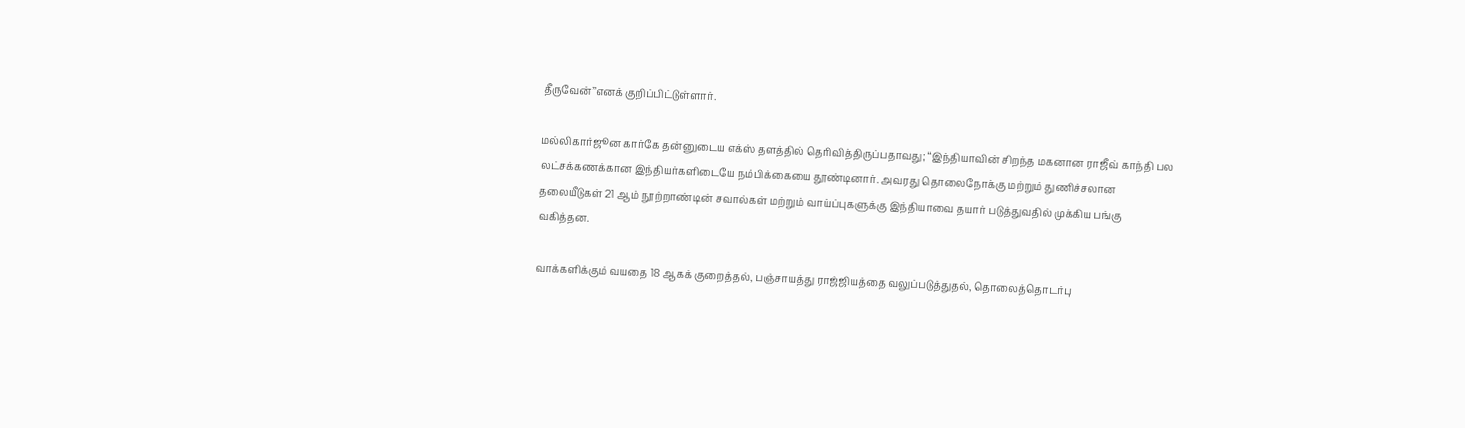தீருவேன்’’எனக் குறிப்பிட்டுள்ளார்.

மல்லிகார்ஜூன கார்கே தன்னுடைய எக்ஸ் தளத்தில் தெரிவித்திருப்பதாவது; ‘‘இந்தியாவின் சிறந்த மகனான ராஜீவ் காந்தி பல லட்சக்கணக்கான இந்தியர்களிடையே நம்பிக்கையை தூண்டினார். அவரது தொலைநோக்கு மற்றும் துணிச்சலான தலையீடுகள் 21 ஆம் நூற்றாண்டின் சவால்கள் மற்றும் வாய்ப்புகளுக்கு இந்தியாவை தயார் படுத்துவதில் முக்கிய பங்கு வகித்தன.

வாக்களிக்கும் வயதை 18 ஆகக் குறைத்தல், பஞ்சாயத்து ராஜ்ஜியத்தை வலுப்படுத்துதல், தொலைத்தொடர்பு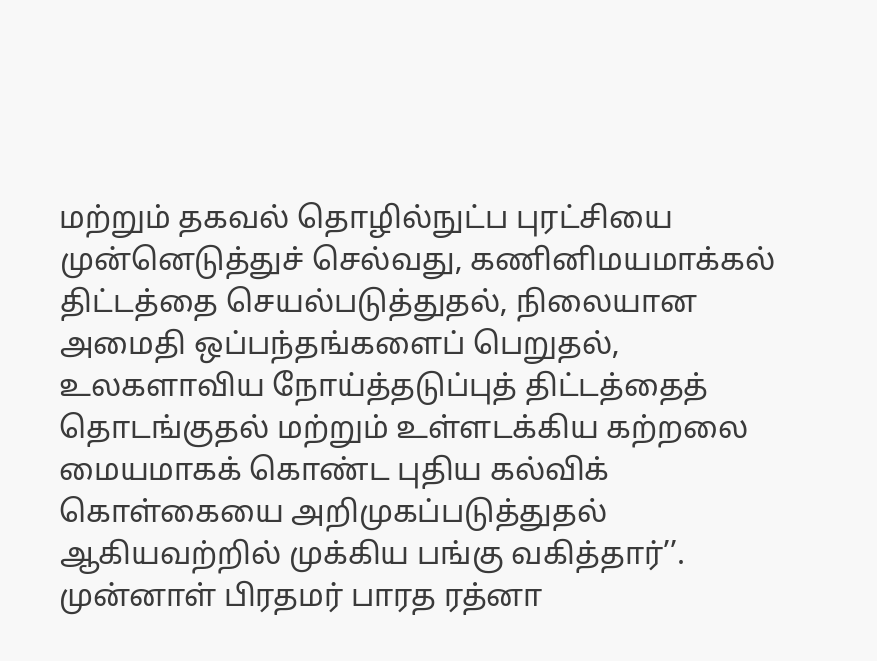மற்றும் தகவல் தொழில்நுட்ப புரட்சியை முன்னெடுத்துச் செல்வது, கணினிமயமாக்கல் திட்டத்தை செயல்படுத்துதல், நிலையான அமைதி ஒப்பந்தங்களைப் பெறுதல், உலகளாவிய நோய்த்தடுப்புத் திட்டத்தைத் தொடங்குதல் மற்றும் உள்ளடக்கிய கற்றலை மையமாகக் கொண்ட புதிய கல்விக் கொள்கையை அறிமுகப்படுத்துதல் ஆகியவற்றில் முக்கிய பங்கு வகித்தார்’’. முன்னாள் பிரதமர் பாரத ரத்னா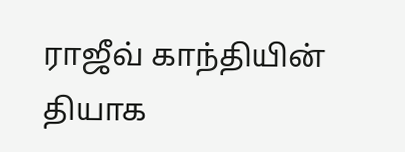ராஜீவ் காந்தியின் தியாக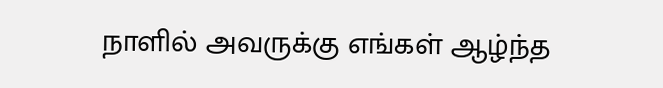நாளில் அவருக்கு எங்கள் ஆழ்ந்த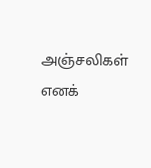அஞ்சலிகள் எனக்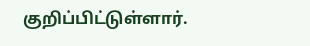குறிப்பிட்டுள்ளார்.